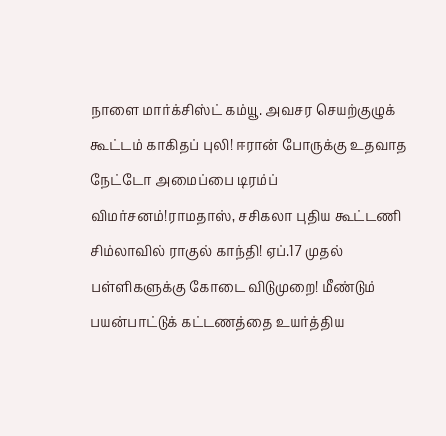நாளை மார்க்சிஸ்ட் கம்யூ. அவசர செயற்குழுக் கூட்டம் காகிதப் புலி! ஈரான் போருக்கு உதவாத நேட்டோ அமைப்பை டிரம்ப் விமர்சனம்!ராமதாஸ், சசிகலா புதிய கூட்டணி சிம்லாவில் ராகுல் காந்தி! ஏப்.17 முதல் பள்ளிகளுக்கு கோடை விடுமுறை! மீண்டும் பயன்பாட்டுக் கட்டணத்தை உயர்த்திய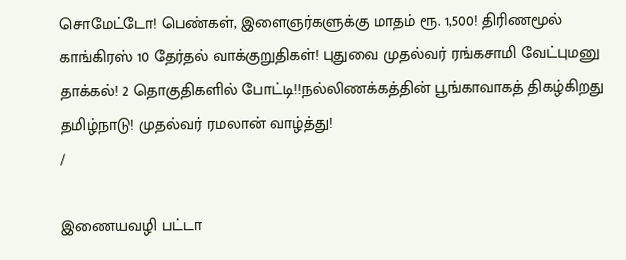சொமேட்டோ! பெண்கள், இளைஞர்களுக்கு மாதம் ரூ. 1,500! திரிணமூல் காங்கிரஸ் 10 தேர்தல் வாக்குறுதிகள்! புதுவை முதல்வர் ரங்கசாமி வேட்புமனு தாக்கல்! 2 தொகுதிகளில் போட்டி!!நல்லிணக்கத்தின் பூங்காவாகத் திகழ்கிறது தமிழ்நாடு! முதல்வர் ரமலான் வாழ்த்து!
/

இணையவழி பட்டா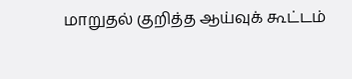மாறுதல் குறித்த ஆய்வுக் கூட்டம்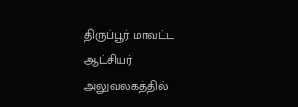திருப்பூர் மாவட்ட ஆட்சியர் அலுவலகத்தில்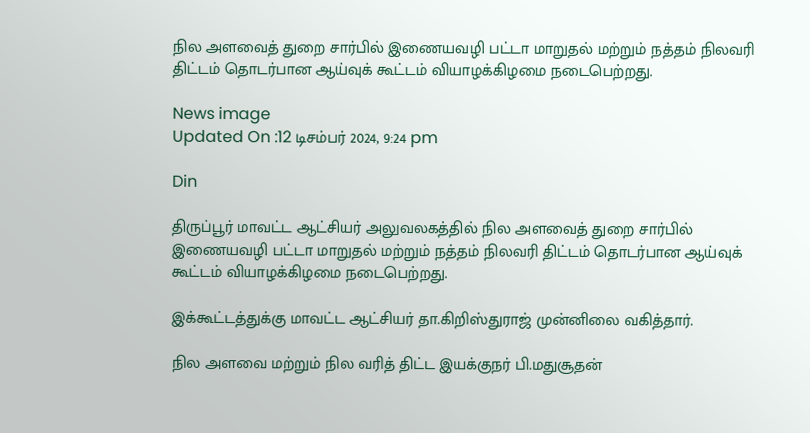நில அளவைத் துறை சார்பில் இணையவழி பட்டா மாறுதல் மற்றும் நத்தம் நிலவரி திட்டம் தொடர்பான ஆய்வுக் கூட்டம் வியாழக்கிழமை நடைபெற்றது.

News image
Updated On :12 டிசம்பர் 2024, 9:24 pm

Din

திருப்பூர் மாவட்ட ஆட்சியர் அலுவலகத்தில் நில அளவைத் துறை சார்பில் இணையவழி பட்டா மாறுதல் மற்றும் நத்தம் நிலவரி திட்டம் தொடர்பான ஆய்வுக் கூட்டம் வியாழக்கிழமை நடைபெற்றது.

இக்கூட்டத்துக்கு மாவட்ட ஆட்சியர் தா.கிறிஸ்துராஜ் முன்னிலை வகித்தார்.

நில அளவை மற்றும் நில வரித் திட்ட இயக்குநர் பி.மதுசூதன்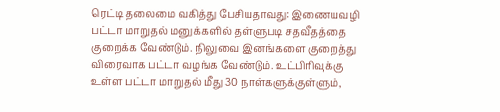ரெட்டி தலைமை வகித்து பேசியதாவது: இணையவழி பட்டா மாறுதல் மனுக்களில் தள்ளுபடி சதவீதத்தை குறைக்க வேண்டும். நிலுவை இனங்களை குறைத்து விரைவாக பட்டா வழங்க வேண்டும். உட்பிரிவுக்கு உள்ள பட்டா மாறுதல் மீது 30 நாள்களுக்குள்ளும்,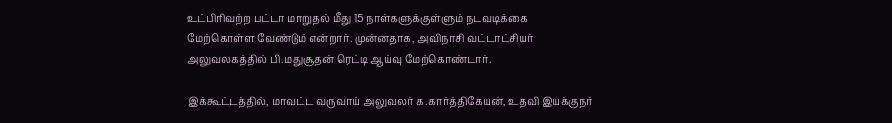உட்பிரிவற்ற பட்டா மாறுதல் மீது 15 நாள்களுக்குள்ளும் நடவடிக்கை மேற்கொள்ள வேண்டும் என்றார். முன்னதாக, அவிநாசி வட்டாட்சியர் அலுவலகத்தில் பி.மதுசூதன் ரெட்டி ஆய்வு மேற்கொண்டார்.

இக்கூட்டத்தில், மாவட்ட வருவாய் அலுவலர் க.கார்த்திகேயன், உதவி இயக்குநர்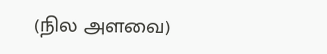(நில அளவை)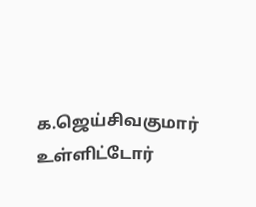க.ஜெய்சிவகுமார் உள்ளிட்டோர்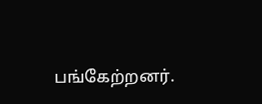பங்கேற்றனர்.